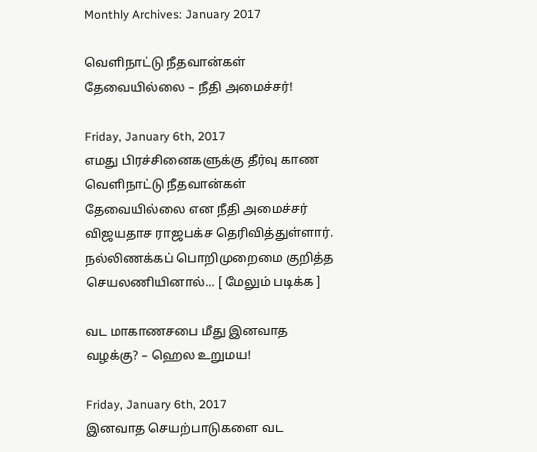Monthly Archives: January 2017

வெளிநாட்டு நீதவான்கள் தேவையில்லை – நீதி அமைச்சர்!

Friday, January 6th, 2017
எமது பிரச்சினைகளுக்கு தீர்வு காண வெளிநாட்டு நீதவான்கள் தேவையில்லை என நீதி அமைச்சர் விஜயதாச ராஜபக்ச தெரிவித்துள்ளார். நல்லிணக்கப் பொறிமுறைமை குறித்த செயலணியினால்... [ மேலும் படிக்க ]

வட மாகாணசபை மீது இனவாத வழக்கு? – ஹெல உறுமய!

Friday, January 6th, 2017
இனவாத செயற்பாடுகளை வட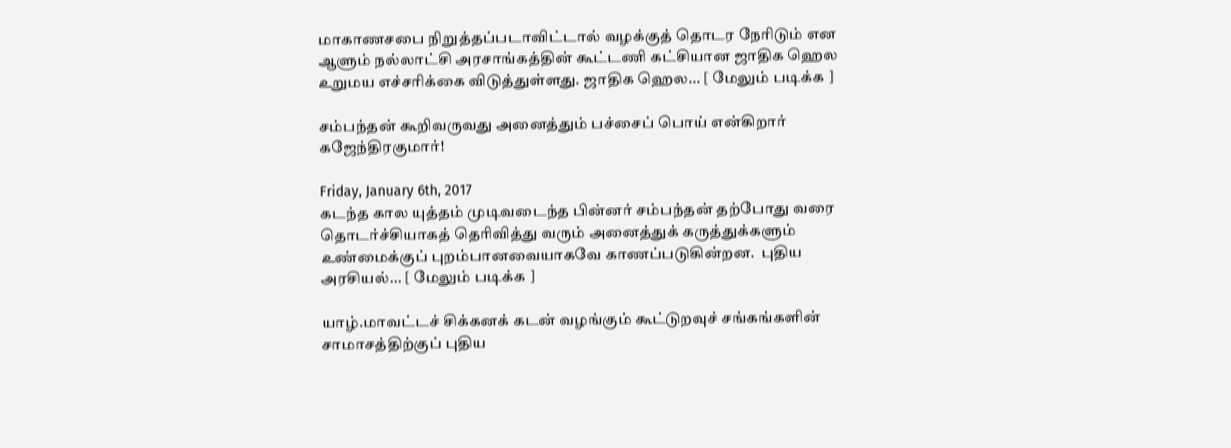மாகாணசபை நிறுத்தப்படாவிட்டால் வழக்குத் தொடர நேரிடும் என ஆளும் நல்லாட்சி அரசாங்கத்தின் கூட்டணி கட்சியான ஜாதிக ஹெல உறுமய எச்சரிக்கை விடுத்துள்ளது. ஜாதிக ஹெல... [ மேலும் படிக்க ]

சம்பந்தன் கூறிவருவது அனைத்தும் பச்சைப் பொய் என்கிறார் கஜேந்திரகுமார்!

Friday, January 6th, 2017
கடந்த கால யுத்தம் முடிவடைந்த பின்னர் சம்பந்தன் தற்போது வரை தொடர்ச்சியாகத் தெரிவித்து வரும் அனைத்துக் கருத்துக்களும் உண்மைக்குப் புறம்பானவையாகவே காணப்படுகின்றன.  புதிய அரசியல்... [ மேலும் படிக்க ]

யாழ்.மாவட்டச் சிக்கனக் கடன் வழங்கும் கூட்டுறவுச் சங்கங்களின் சாமாசத்திற்குப் புதிய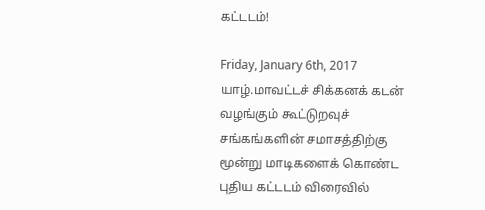கட்டடம்!

Friday, January 6th, 2017
யாழ்.மாவட்டச் சிக்கனக் கடன் வழங்கும் கூட்டுறவுச் சங்கங்களின் சமாசத்திற்கு மூன்று மாடிகளைக் கொண்ட புதிய கட்டடம் விரைவில்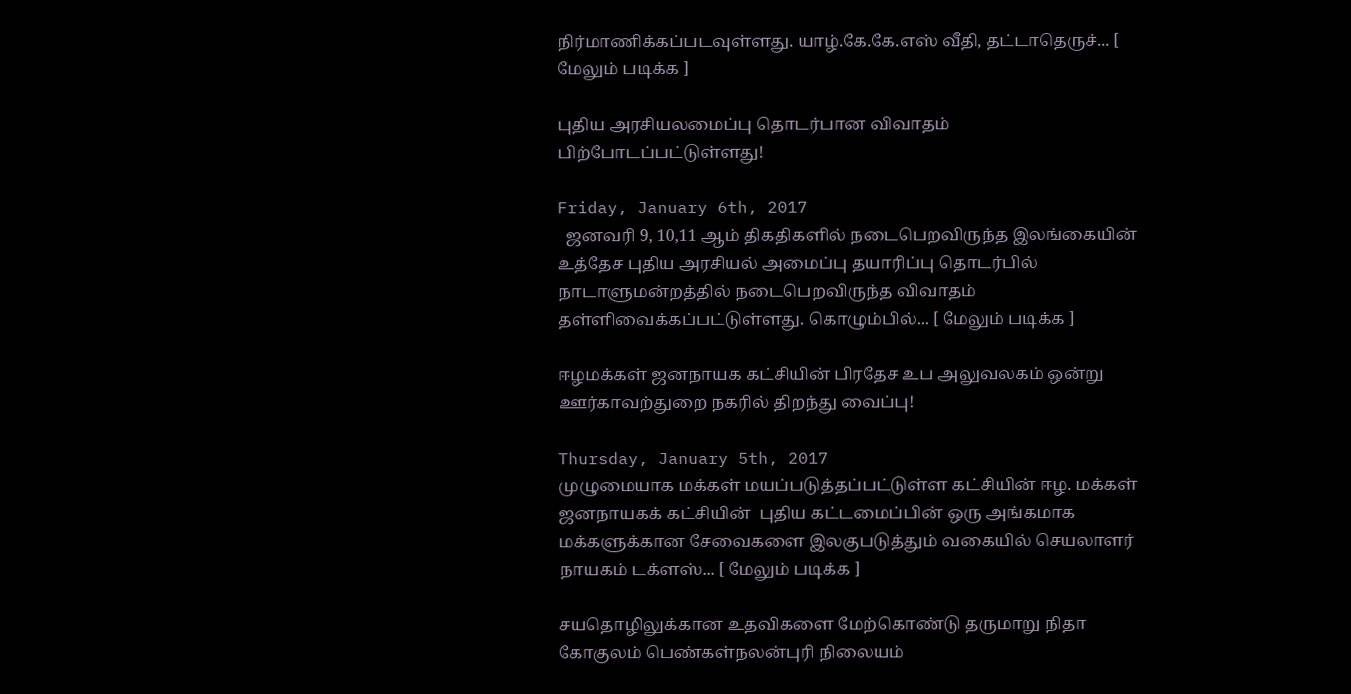நிர்மாணிக்கப்படவுள்ளது. யாழ்.கே.கே.எஸ் வீதி, தட்டாதெருச்... [ மேலும் படிக்க ]

புதிய அரசியலமைப்பு தொடர்பான விவாதம் பிற்போடப்பட்டுள்ளது!

Friday, January 6th, 2017
  ஜனவரி 9, 10,11 ஆம் திகதிகளில் நடைபெறவிருந்த இலங்கையின் உத்தேச புதிய அரசியல் அமைப்பு தயாரிப்பு தொடர்பில் நாடாளுமன்றத்தில் நடைபெறவிருந்த விவாதம் தள்ளிவைக்கப்பட்டுள்ளது. கொழும்பில்... [ மேலும் படிக்க ]

ஈழமக்கள் ஜனநாயக கட்சியின் பிரதேச உப அலுவலகம் ஒன்று ஊர்காவற்துறை நகரில் திறந்து வைப்பு!

Thursday, January 5th, 2017
முழுமையாக மக்கள் மயப்படுத்தப்பட்டுள்ள கட்சியின் ஈழ. மக்கள் ஜனநாயகக் கட்சியின்  புதிய கட்டமைப்பின் ஒரு அங்கமாக மக்களுக்கான சேவைகளை இலகுபடுத்தும் வகையில் செயலாளர் நாயகம் டக்ளஸ்... [ மேலும் படிக்க ]

சயதொழிலுக்கான உதவிகளை மேற்கொண்டு தருமாறு நிதா கோகுலம் பெண்கள்நலன்புரி நிலையம்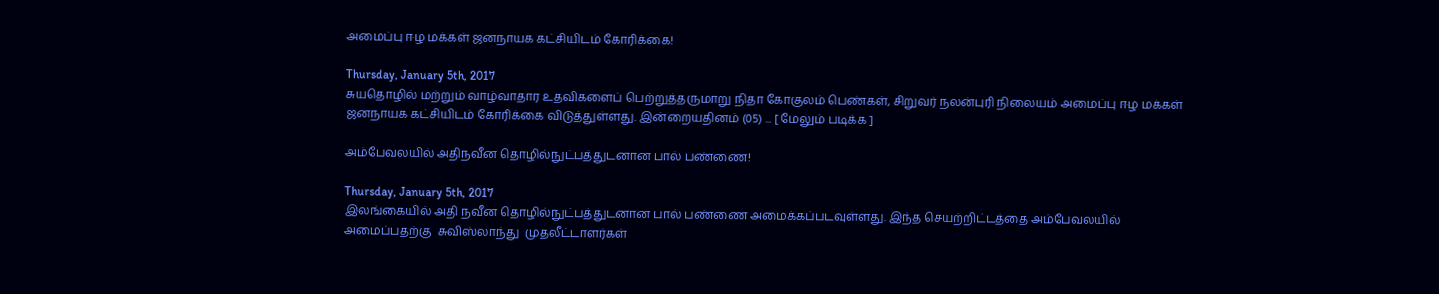அமைப்பு ஈழ மக்கள் ஜனநாயக கட்சியிடம் கோரிக்கை!

Thursday, January 5th, 2017
சுயதொழில் மற்றும் வாழ்வாதார உதவிகளைப் பெற்றுத்தருமாறு நிதா கோகுலம் பெண்கள், சிறுவர் நலன்புரி நிலையம் அமைப்பு ஈழ மக்கள் ஜனநாயக கட்சியிடம் கோரிக்கை விடுத்துள்ளது. இன்றையதினம் (05) ... [ மேலும் படிக்க ]

அம்பேவலயில் அதிநவீன தொழில்நுட்பத்துடனான பால் பண்ணை!

Thursday, January 5th, 2017
இலங்கையில் அதி நவீன தொழில்நுட்பத்துடனான பால் பண்ணை அமைக்கப்படவுள்ளது. இந்த செயற்றிட்டத்தை அம்பேவலயில் அமைப்பதற்கு  சுவிஸ்லாந்து  முதலீட்டாளர்கள்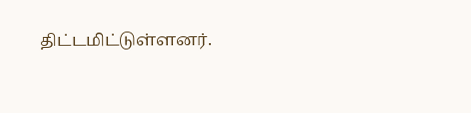திட்டமிட்டுள்ளனர்.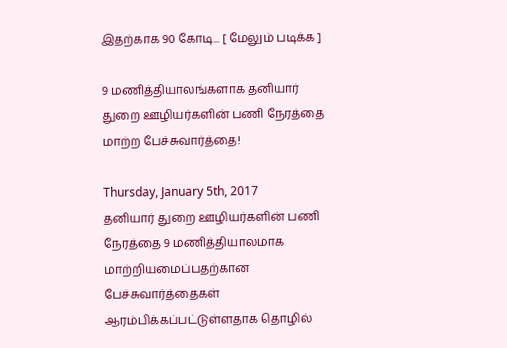இதற்காக 90 கோடி... [ மேலும் படிக்க ]

9 மணித்தியாலங்களாக தனியார் துறை ஊழியர்களின் பணி நேரத்தை மாற்ற பேச்சுவார்த்தை!

Thursday, January 5th, 2017
தனியார் துறை ஊழியர்களின் பணி நேரத்தை 9 மணித்தியாலமாக மாற்றியமைப்பதற்கான பேச்சுவார்த்தைகள் ஆரம்பிக்கப்பட்டுள்ளதாக தொழில்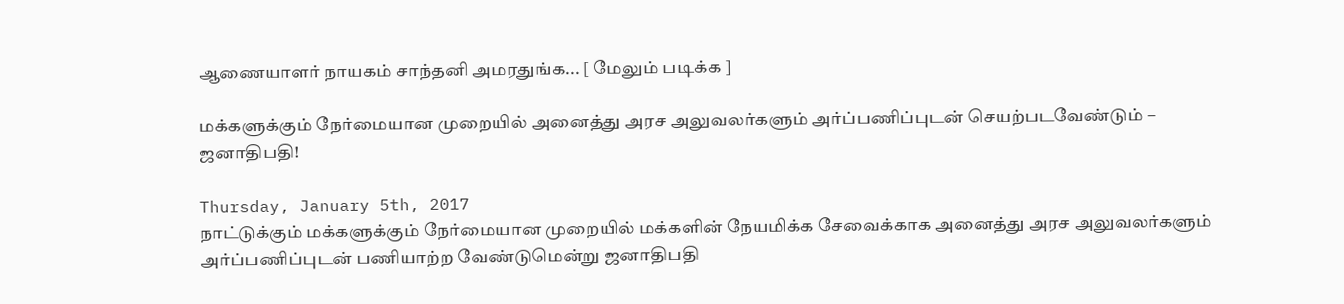ஆணையாளர் நாயகம் சாந்தனி அமரதுங்க... [ மேலும் படிக்க ]

மக்களுக்கும் நேர்மையான முறையில் அனைத்து அரச அலுவலர்களும் அர்ப்பணிப்புடன் செயற்படவேண்டும் – ஜனாதிபதி!

Thursday, January 5th, 2017
நாட்டுக்கும் மக்களுக்கும் நேர்மையான முறையில் மக்களின் நேயமிக்க சேவைக்காக அனைத்து அரச அலுவலர்களும் அர்ப்பணிப்புடன் பணியாற்ற வேண்டுமென்று ஜனாதிபதி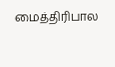மைத்திரிபால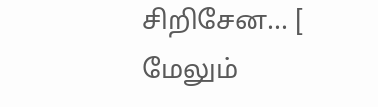சிறிசேன... [ மேலும்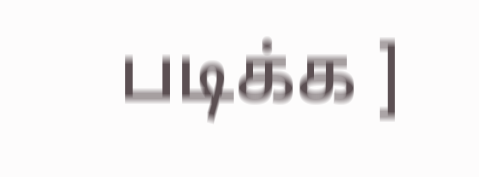படிக்க ]